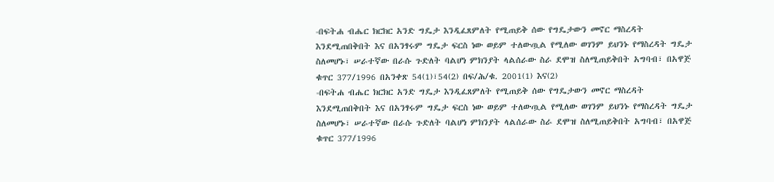-በፍትሐ ብሔር ክርክር አንድ ግዴታ እንዲፈጸምለት የሚጠይቅ ሰው የግዴታውን መኖር ማስረዳት እንደሚጠበቅበት እና በአንፃሩም ግዴታ ፍርስ ነው ወይም ተለውጧል የሚለው ወገንም ይህንኑ የማስረዳት ግዴታ ስለመሆኑ፣ ሠራተኛው በራሱ ጉድለት ባልሆነ ምክንያት ላልሰራው ስራ ደሞዝ ስለሚጠይቅበት አግባብ፣ በአዋጅ ቁጥር 377/1996 በአንቀጽ 54(1)፣54(2) በፍ/ሕ/ቁ. 2001(1) እና(2)
-በፍትሐ ብሔር ክርክር አንድ ግዴታ እንዲፈጸምለት የሚጠይቅ ሰው የግዴታውን መኖር ማስረዳት እንደሚጠበቅበት እና በአንፃሩም ግዴታ ፍርስ ነው ወይም ተለውጧል የሚለው ወገንም ይህንኑ የማስረዳት ግዴታ ስለመሆኑ፣ ሠራተኛው በራሱ ጉድለት ባልሆነ ምክንያት ላልሰራው ስራ ደሞዝ ስለሚጠይቅበት አግባብ፣ በአዋጅ ቁጥር 377/1996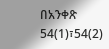በአንቀጽ 54(1)፣54(2)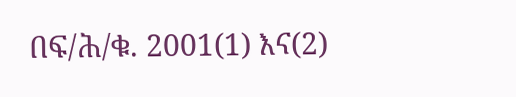በፍ/ሕ/ቁ. 2001(1) እና(2)